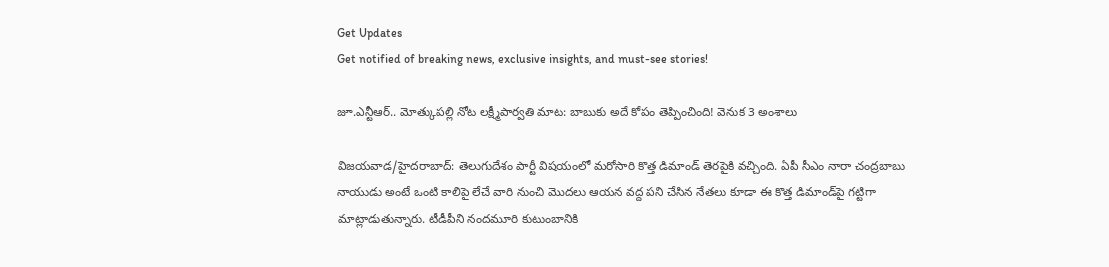Get Updates
Get notified of breaking news, exclusive insights, and must-see stories!

జూ.ఎన్టీఆర్.. మోత్కుపల్లి నోట లక్ష్మీపార్వతి మాట: బాబుకు అదే కోపం తెప్పించింది! వెనుక 3 అంశాలు

విజయవాడ/హైదరాబాద్: తెలుగుదేశం పార్టీ విషయంలో మరోసారి కొత్త డిమాండ్ తెరపైకి వచ్చింది. ఏపీ సీఎం నారా చంద్రబాబు నాయుడు అంటే ఒంటి కాలిపై లేచే వారి నుంచి మొదలు ఆయన వద్ద పని చేసిన నేతలు కూడా ఈ కొత్త డిమాండ్‌పై గట్టిగా మాట్లాడుతున్నారు. టీడీపీని నందమూరి కుటుంబానికి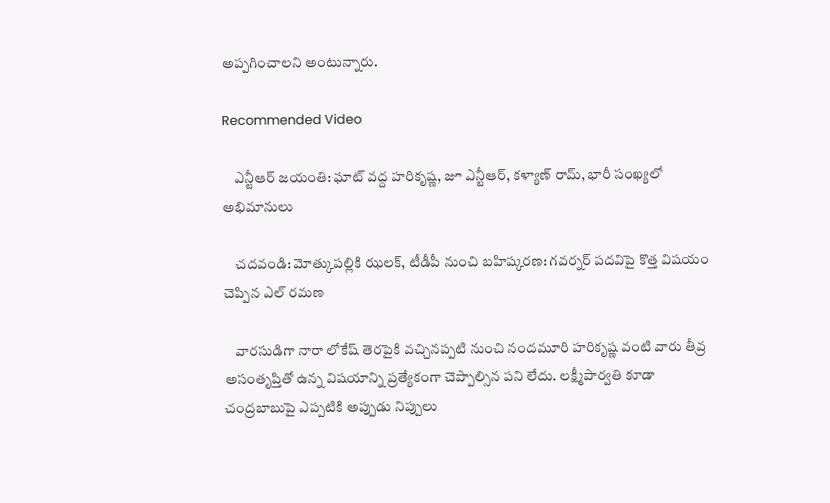అప్పగించాలని అంటున్నారు.

Recommended Video

    ఎన్టీఆర్ జయంతి: ఘాట్ వద్ద హరికృష్ణ, జూ ఎన్టీఆర్, కళ్యాణ్ రామ్, భారీ సంఖ్యలో అభిమానులు

    చదవండి: మోత్కుపల్లికి ఝలక్, టీడీపీ నుంచి బహిష్కరణ: గవర్నర్ పదవిపై కొత్త విషయం చెప్పిన ఎల్ రమణ

    వారసుడిగా నారా లోకేష్ తెరపైకి వచ్చినప్పటి నుంచి నందమూరి హరికృష్ణ వంటి వారు తీవ్ర అసంతృప్తితో ఉన్న విషయాన్ని ప్రత్యేకంగా చెప్పాల్సిన పని లేదు. లక్ష్మీపార్వతి కూడా చంద్రబాబుపై ఎప్పటికి అప్పుడు నిప్పులు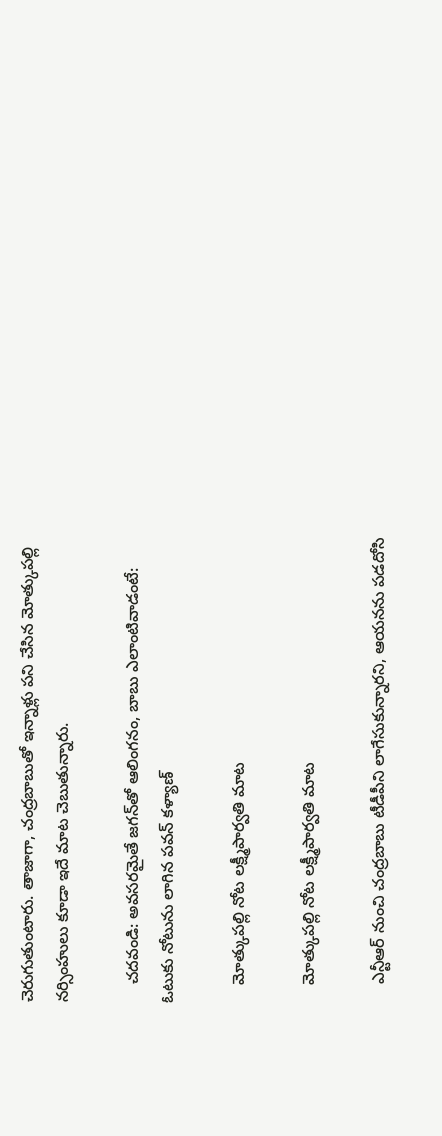చెరుగుతుంటారు. తాజాగా, చంద్రబాబుతో ఇన్నాళ్లు పని చేసిన మోత్కుపల్లి నర్సింహులు కూడా ఇదే మాట చెబుతున్నారు.

    చదవండి: అవసరమైతే జగన్‌తో ఆలింగనం, బాబు ఎలాంటివాడంటే: ఓటుకు నోటును లాగిన పవన్ కళ్యాణ్

    మోత్కుపల్లి నోట లక్ష్మీపార్వతి మాట

    మోత్కుపల్లి నోట లక్ష్మీపార్వతి మాట

    ఎన్టీఆర్ నుంచి చంద్రబాబు టీడీపీని లాగేసుకున్నారని, ఆయనను పడదోసి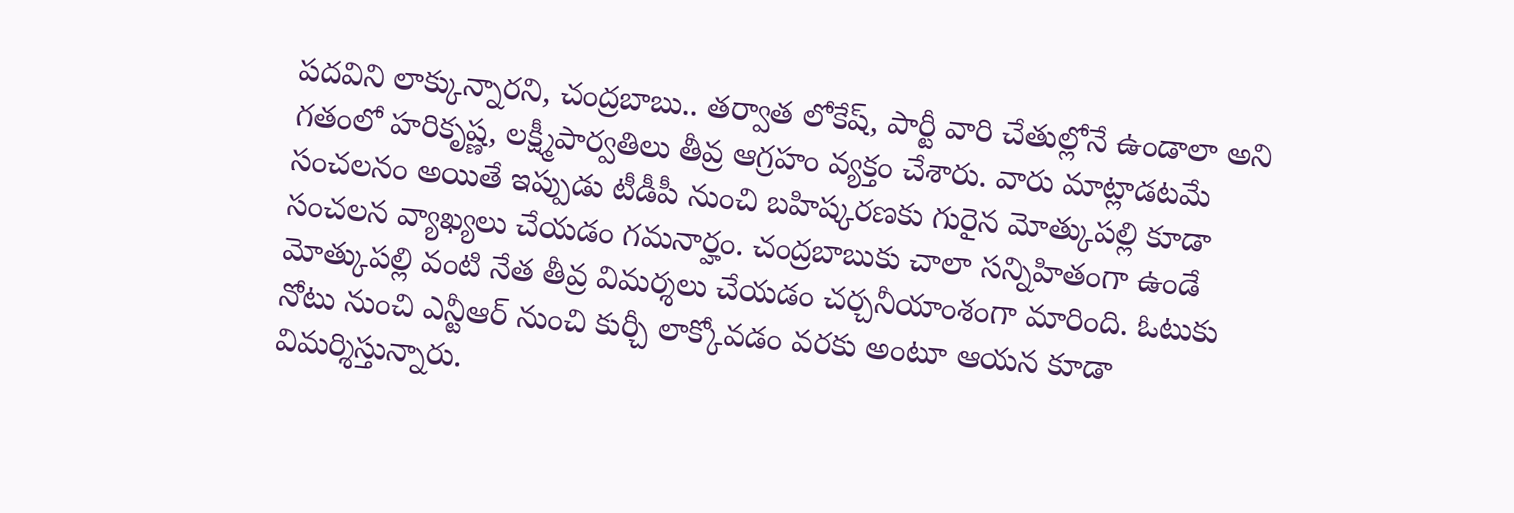పదవిని లాక్కున్నారని, చంద్రబాబు.. తర్వాత లోకేష్, పార్టీ వారి చేతుల్లోనే ఉండాలా అని గతంలో హరికృష్ణ, లక్ష్మీపార్వతిలు తీవ్ర ఆగ్రహం వ్యక్తం చేశారు. వారు మాట్లాడటమే సంచలనం అయితే ఇప్పుడు టీడీపీ నుంచి బహిష్కరణకు గురైన మోత్కుపల్లి కూడా సంచలన వ్యాఖ్యలు చేయడం గమనార్హం. చంద్రబాబుకు చాలా సన్నిహితంగా ఉండే మోత్కుపల్లి వంటి నేత తీవ్ర విమర్శలు చేయడం చర్చనీయాంశంగా మారింది. ఓటుకు నోటు నుంచి ఎన్టీఆర్ నుంచి కుర్చీ లాక్కోవడం వరకు అంటూ ఆయన కూడా విమర్శిస్తున్నారు.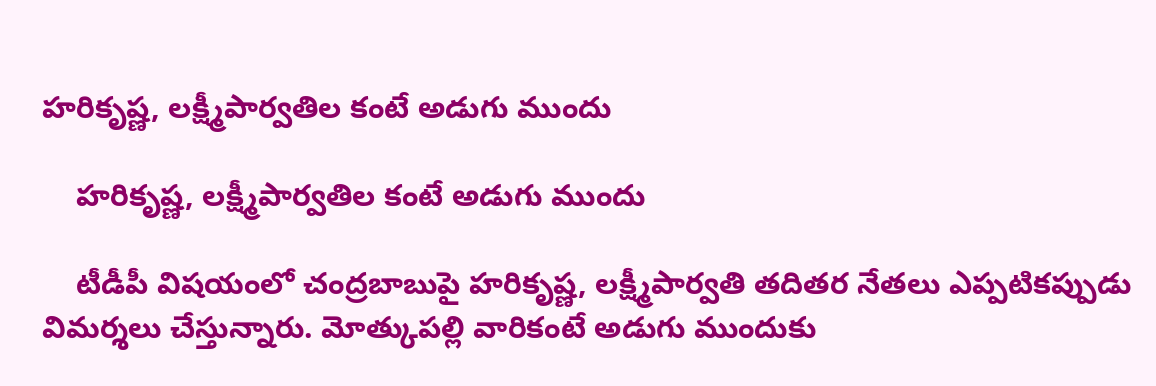హరికృష్ణ, లక్ష్మీపార్వతిల కంటే అడుగు ముందు

    హరికృష్ణ, లక్ష్మీపార్వతిల కంటే అడుగు ముందు

    టీడీపీ విషయంలో చంద్రబాబుపై హరికృష్ణ, లక్ష్మీపార్వతి తదితర నేతలు ఎప్పటికప్పుడు విమర్శలు చేస్తున్నారు. మోత్కుపల్లి వారికంటే అడుగు ముందుకు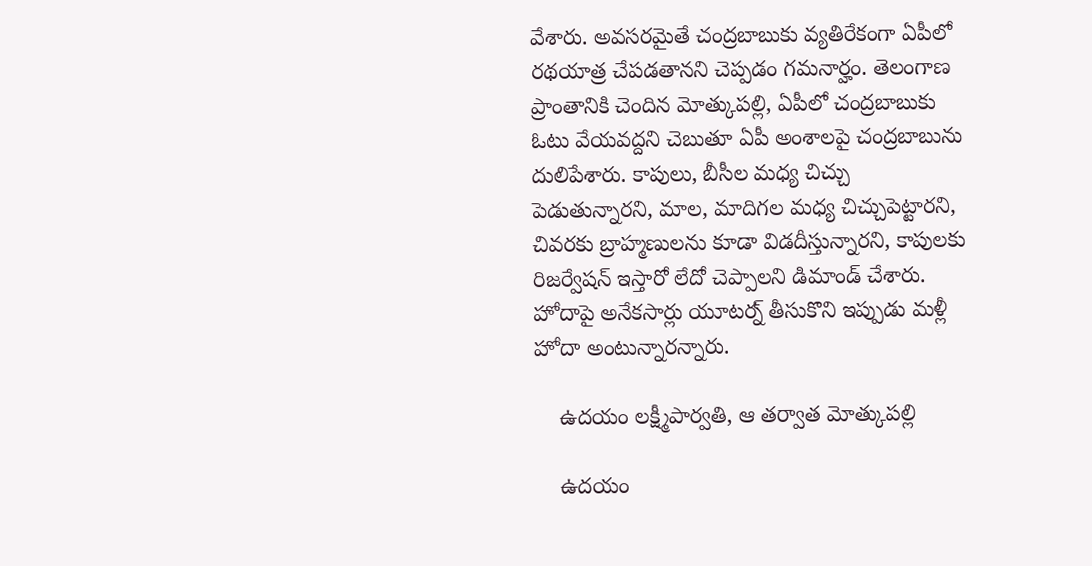వేశారు. అవసరమైతే చంద్రబాబుకు వ్యతిరేకంగా ఏపీలో రథయాత్ర చేపడతానని చెప్పడం గమనార్హం. తెలంగాణ ప్రాంతానికి చెందిన మోత్కుపల్లి, ఏపీలో చంద్రబాబుకు ఓటు వేయవద్దని చెబుతూ ఏపీ అంశాలపై చంద్రబాబును దులిపేశారు. కాపులు, బీసీల మధ్య చిచ్చు పెడుతున్నారని, మాల, మాదిగల మధ్య చిచ్చుపెట్టారని, చివరకు బ్రాహ్మణులను కూడా విడదీస్తున్నారని, కాపులకు రిజర్వేషన్ ఇస్తారో లేదో చెప్పాలని డిమాండ్ చేశారు. హోదాపై అనేకసార్లు యూటర్న్ తీసుకొని ఇప్పుడు మళ్లీ హోదా అంటున్నారన్నారు.

    ఉదయం లక్ష్మీపార్వతి, ఆ తర్వాత మోత్కుపల్లి

    ఉదయం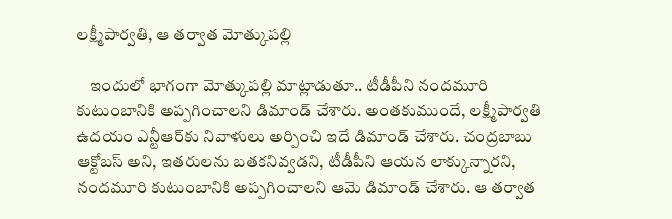లక్ష్మీపార్వతి, ఆ తర్వాత మోత్కుపల్లి

    ఇందులో భాగంగా మోత్కుపల్లి మాట్లాడుతూ.. టీడీపీని నందమూరి కుటుంబానికి అప్పగించాలని డిమాండ్ చేశారు. అంతకుముందే, లక్ష్మీపార్వతి ఉదయం ఎన్టీఆర్‌కు నివాళులు అర్పించి ఇదే డిమాండ్ చేశారు. చంద్రబాబు ఆక్టోబస్ అని, ఇతరులను బతకనివ్వడని, టీడీపీని ఆయన లాక్కున్నారని, నందమూరి కుటుంబానికి అప్పగించాలని ఆమె డిమాండ్ చేశారు. ఆ తర్వాత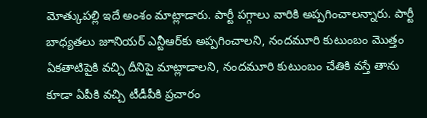మోత్కుపల్లి ఇదే అంశం మాట్లాడారు. పార్టీ పగ్గాలు వారికి అప్పగించాలన్నారు. పార్టీ బాధ్యతలు జూనియర్ ఎన్టీఆర్‌కు అప్పగించాలని, నందమూరి కుటుంబం మొత్తం ఏకతాటిపైకి వచ్చి దీనిపై మాట్లాడాలని, నందమూరి కుటుంబం చేతికి వస్తే తాను కూడా ఏపీకి వచ్చి టీడీపీకి ప్రచారం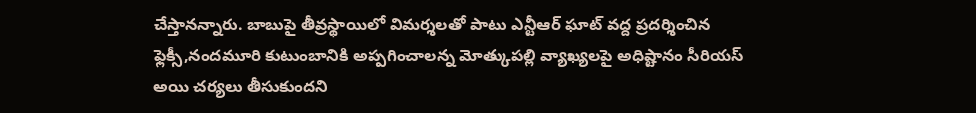చేస్తానన్నారు. బాబుపై తీవ్రస్థాయిలో విమర్శలతో పాటు ఎన్టీఆర్ ఘాట్ వద్ద ప్రదర్శించిన ఫ్లెక్సీ,నందమూరి కుటుంబానికి అప్పగించాలన్న మోత్కుపల్లి వ్యాఖ్యలపై అధిష్టానం సీరియస్ అయి చర్యలు తీసుకుందని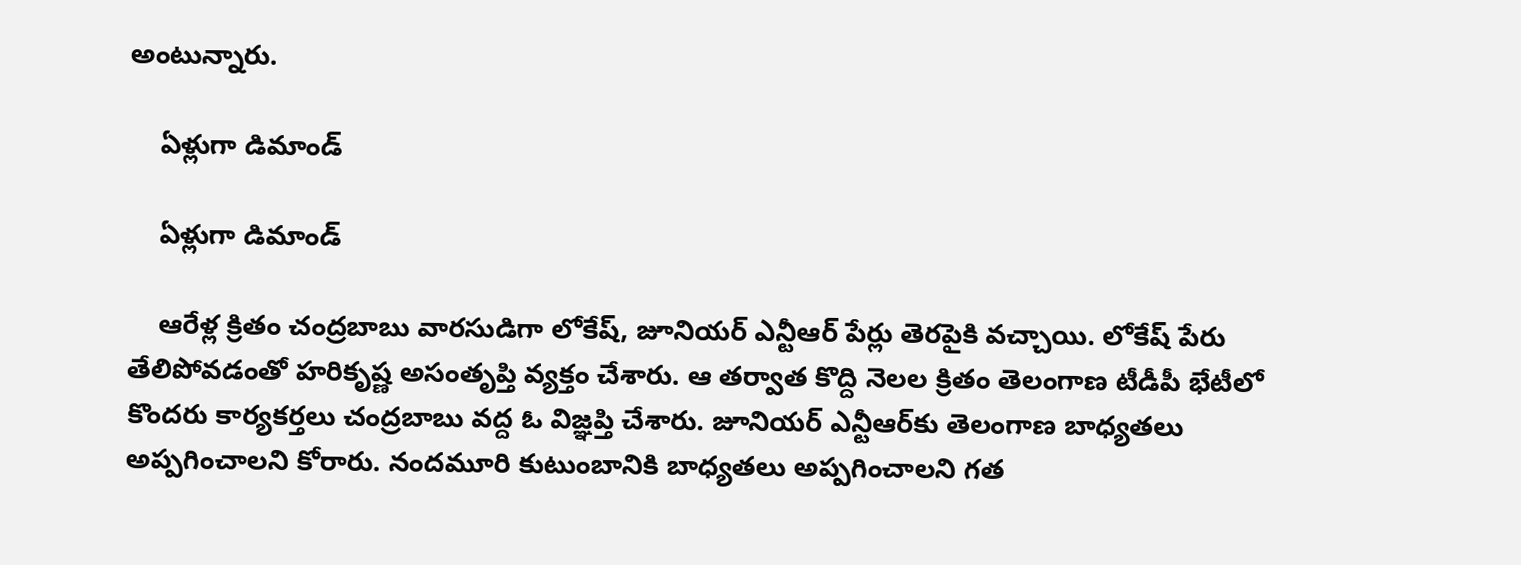అంటున్నారు.

    ఏళ్లుగా డిమాండ్

    ఏళ్లుగా డిమాండ్

    ఆరేళ్ల క్రితం చంద్రబాబు వారసుడిగా లోకేష్, జూనియర్ ఎన్టీఆర్ పేర్లు తెరపైకి వచ్చాయి. లోకేష్ పేరు తేలిపోవడంతో హరికృష్ణ అసంతృప్తి వ్యక్తం చేశారు. ఆ తర్వాత కొద్ది నెలల క్రితం తెలంగాణ టీడీపీ భేటీలో కొందరు కార్యకర్తలు చంద్రబాబు వద్ద ఓ విజ్ఞప్తి చేశారు. జూనియర్ ఎన్టీఆర్‌కు తెలంగాణ బాధ్యతలు అప్పగించాలని కోరారు. నందమూరి కుటుంబానికి బాధ్యతలు అప్పగించాలని గత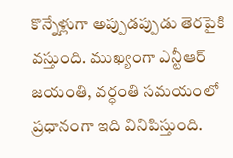కొన్నేళ్లుగా అప్పుడప్పుడు తెరపైకి వస్తుంది. ముఖ్యంగా ఎన్టీఆర్ జయంతి, వర్ధంతి సమయంలో ప్రధానంగా ఇది వినిపిస్తుంది.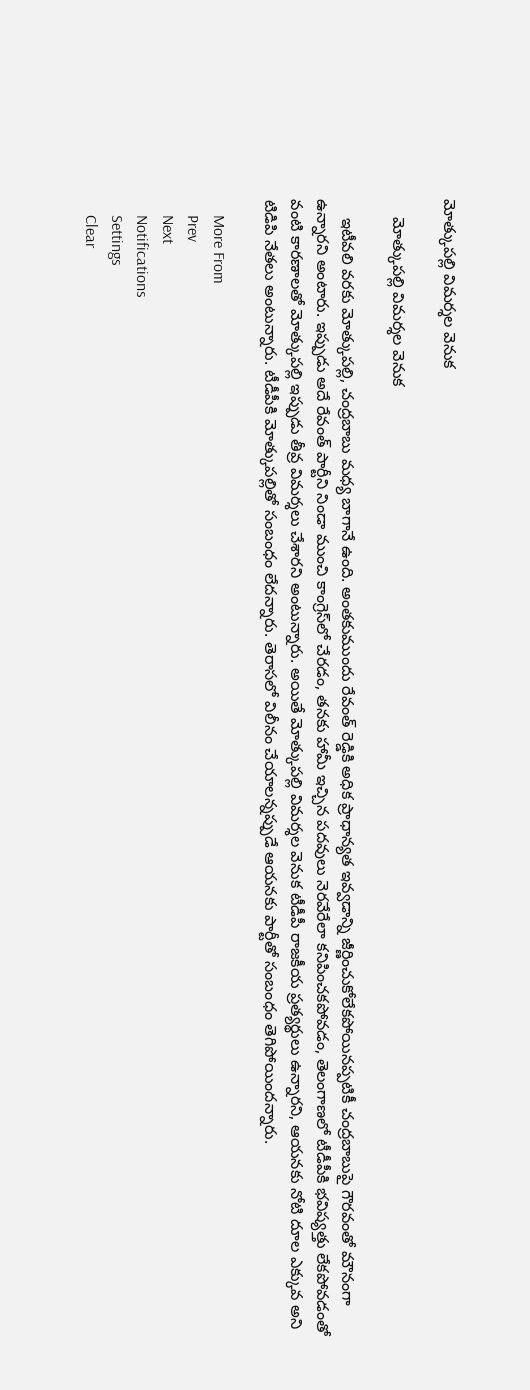మోత్కుపల్లి విమర్శల వెనుక

    మోత్కుపల్లి విమర్శల వెనుక

    ఇటీవలి వరకు మోత్కుపల్లి, చంద్రబాబు మధ్య బాగానే ఉంది. అంతకుముందు రేవంత్ రెడ్డికి అధిక ప్రాధాన్యత ఇవ్వడాన్ని జీర్ణించుకోలేకపోయినప్పటికీ చంద్రబాబుపై గౌరవంతో మౌనంగా ఉన్నారని అంటారు. ఇప్పుడు అదే రేవంత్ పార్టీని నిండా ముంచి కాంగ్రెస్‌లో చేరడం, తనకు హామీ ఇచ్చిన పదవులు నెరవేరేలా కనిపించకపోవడం, తెలంగాణలో టీడీపీకి భవిష్యత్తు లేకపోవడంతో వంటి కారణాలతో మోత్కుపల్లి ఇప్పుడు తీవ్ర విమర్శలు చేశారని అంటున్నారు. అయితే మోత్కుపల్లి విమర్శల వెనుక టీడీపీ రాజకీయ ప్రత్యర్థులు ఉన్నారని, ఆయనకు నోటి దూల ఎక్కువ అని టిడిపి నేతలు అంటున్నారు. టీడీపీకి మోత్కుపల్లితో సంబంధం లేదన్నారు. తెరాసలో విలీనం చేయాలన్నప్పుడే ఆయనకు పార్టీతో సంబంధం తెగిపోయిందన్నారు.

    More From
    Prev
    Next
    Notifications
    Settings
    Clear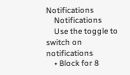Notifications
    Notifications
    Use the toggle to switch on notifications
    • Block for 8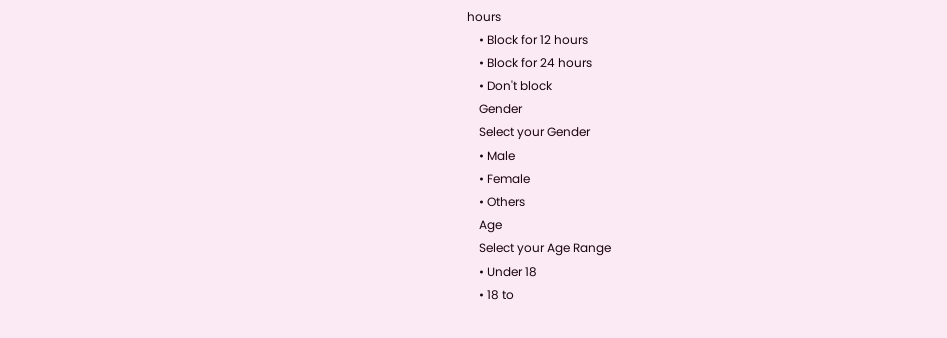hours
    • Block for 12 hours
    • Block for 24 hours
    • Don't block
    Gender
    Select your Gender
    • Male
    • Female
    • Others
    Age
    Select your Age Range
    • Under 18
    • 18 to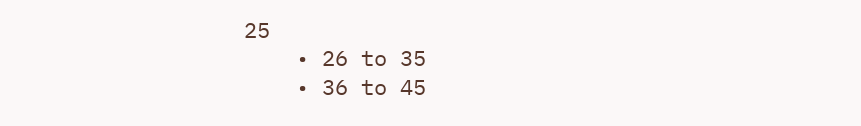25
    • 26 to 35
    • 36 to 45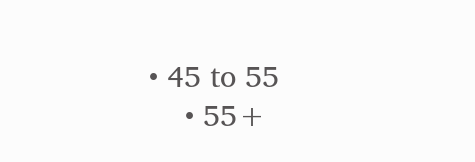• 45 to 55
    • 55+